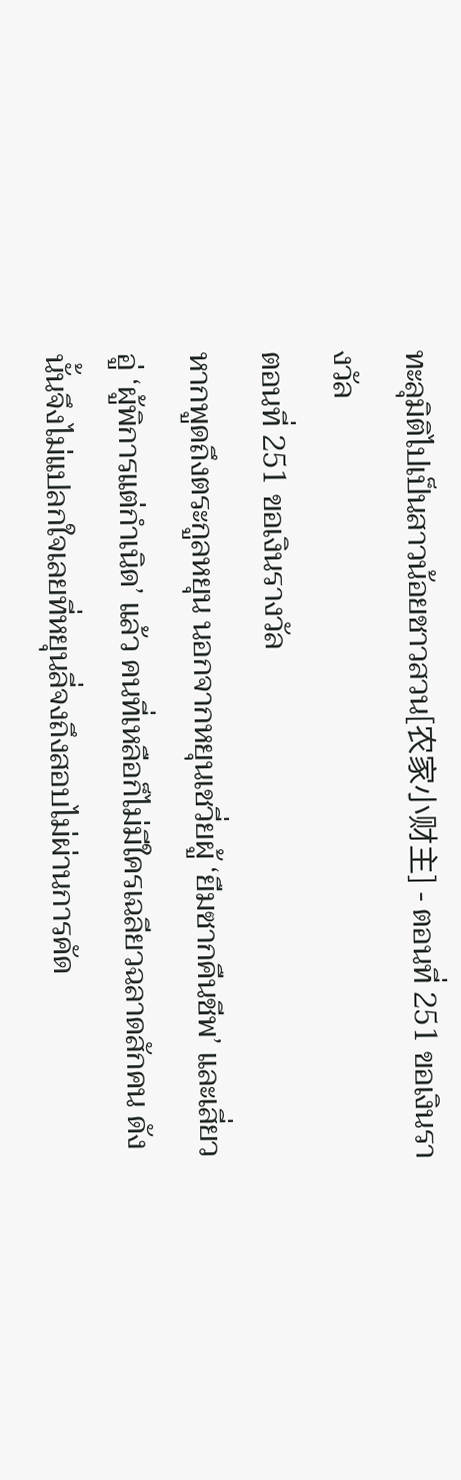ทะลุมิติไปเป็นสาวน้อยชาวสวน[农家小财主] - ตอนที่ 251 ขอเงินรางวัล
ตอนที่ 251 ขอเงินรางวัล
หากพูดถึงตระกูลหยุน นอกจากหยุนเชวี่ยผู้ ‘ยืมซากคืนชีพ’ และเสี่ยวอู่ ‘ผู้พิการแต่กำเนิด’ แล้ว คนที่เหลือก็ไม่มีใครเฉลียวฉลาดสักคน ดังนั้นจึงไม่แปลกใจเลยที่หยุนลี่จงถึงสอบไม่ผ่านการคัด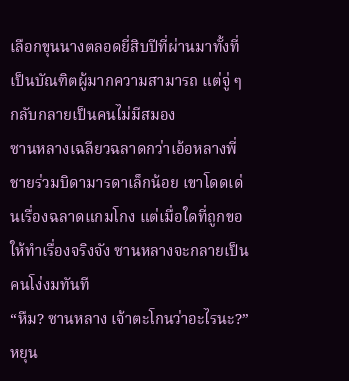เลือกขุนนางตลอดยี่สิบปีที่ผ่านมาทั้งที่เป็นบัณฑิตผู้มากความสามารถ แต่จู่ ๆ กลับกลายเป็นคนไม่มีสมอง
ซานหลางเฉลียวฉลาดกว่าเอ้อหลางพี่ชายร่วมบิดามารดาเล็กน้อย เขาโดดเด่นเรื่องฉลาดแกมโกง แต่เมื่อใดที่ถูกขอให้ทำเรื่องจริงจัง ซานหลางจะกลายเป็นคนโง่งมทันที
“หืม? ซานหลาง เจ้าตะโกนว่าอะไรนะ?” หยุน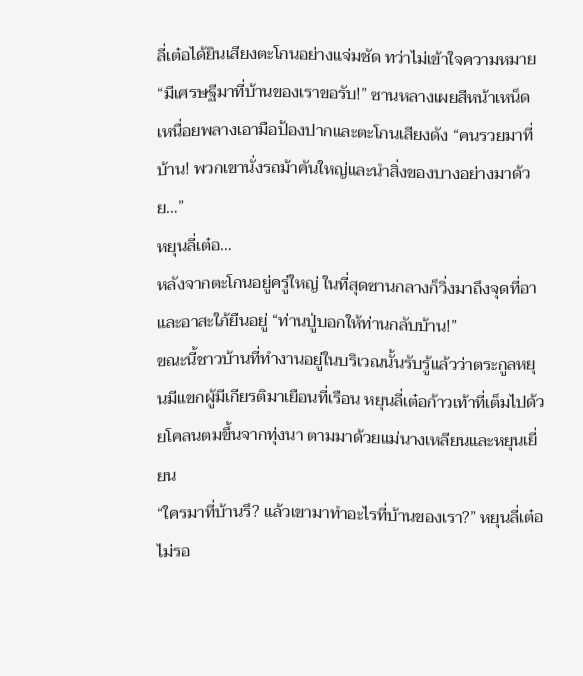ลี่เต๋อได้ยินเสียงตะโกนอย่างแจ่มชัด ทว่าไม่เข้าใจความหมาย
“มีเศรษฐีมาที่บ้านของเราขอรับ!” ซานหลางเผยสีหน้าเหน็ดเหนื่อยพลางเอามือป้องปากและตะโกนเสียงดัง “คนรวยมาที่บ้าน! พวกเขานั่งรถม้าคันใหญ่และนำสิ่งของบางอย่างมาด้วย…”
หยุนลี่เต๋อ…
หลังจากตะโกนอยู่ครู่ใหญ่ ในที่สุดซานกลางก็วิ่งมาถึงจุดที่อาและอาสะใภ้ยืนอยู่ “ท่านปู่บอกให้ท่านกลับบ้าน!”
ขณะนี้ชาวบ้านที่ทำงานอยู่ในบริเวณนั้นรับรู้แล้วว่าตระกูลหยุนมีแขกผู้มีเกียรติมาเยือนที่เรือน หยุนลี่เต๋อก้าวเท้าที่เต็มไปด้วยโคลนตมขึ้นจากทุ่งนา ตามมาด้วยแม่นางเหลียนและหยุนเยี่ยน
“ใครมาที่บ้านรึ? แล้วเขามาทำอะไรที่บ้านของเรา?” หยุนลี่เต๋อไม่รอ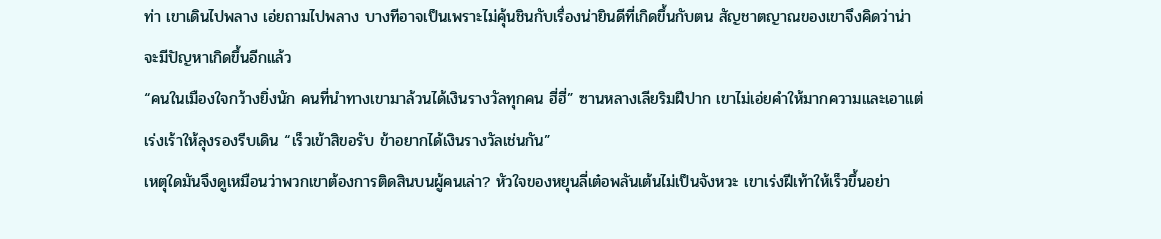ท่า เขาเดินไปพลาง เอ่ยถามไปพลาง บางทีอาจเป็นเพราะไม่คุ้นชินกับเรื่องน่ายินดีที่เกิดขึ้นกับตน สัญชาตญาณของเขาจึงคิดว่าน่าจะมีปัญหาเกิดขึ้นอีกแล้ว
“คนในเมืองใจกว้างยิ่งนัก คนที่นำทางเขามาล้วนได้เงินรางวัลทุกคน ฮี่ฮี่” ซานหลางเลียริมฝีปาก เขาไม่เอ่ยคำให้มากความและเอาแต่เร่งเร้าให้ลุงรองรีบเดิน “เร็วเข้าสิขอรับ ข้าอยากได้เงินรางวัลเช่นกัน”
เหตุใดมันจึงดูเหมือนว่าพวกเขาต้องการติดสินบนผู้คนเล่า? หัวใจของหยุนลี่เต๋อพลันเต้นไม่เป็นจังหวะ เขาเร่งฝีเท้าให้เร็วขึ้นอย่า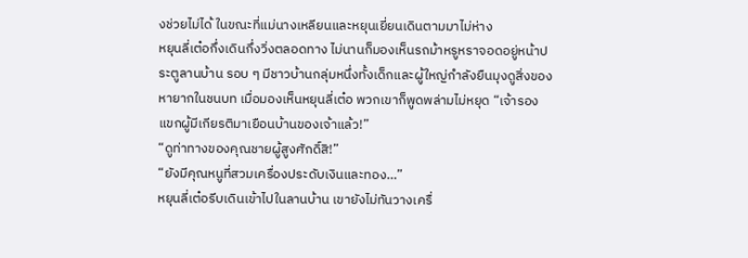งช่วยไม่ได้ ในขณะที่แม่นางเหลียนและหยุนเยี่ยนเดินตามมาไม่ห่าง
หยุนลี่เต๋อกึ่งเดินกึ่งวิ่งตลอดทาง ไม่นานก็มองเห็นรถม้าหรูหราจอดอยู่หน้าประตูลานบ้าน รอบ ๆ มีชาวบ้านกลุ่มหนึ่งทั้งเด็กและผู้ใหญ่กำลังยืนมุงดูสิ่งของหายากในชนบท เมื่อมองเห็นหยุนลี่เต๋อ พวกเขาก็พูดพล่ามไม่หยุด “เจ้ารอง แขกผู้มีเกียรติมาเยือนบ้านของเจ้าแล้ว!”
“ดูท่าทางของคุณชายผู้สูงศักดิ์สิ!”
“ยังมีคุณหนูที่สวมเครื่องประดับเงินและทอง…”
หยุนลี่เต๋อรีบเดินเข้าไปในลานบ้าน เขายังไม่ทันวางเครื่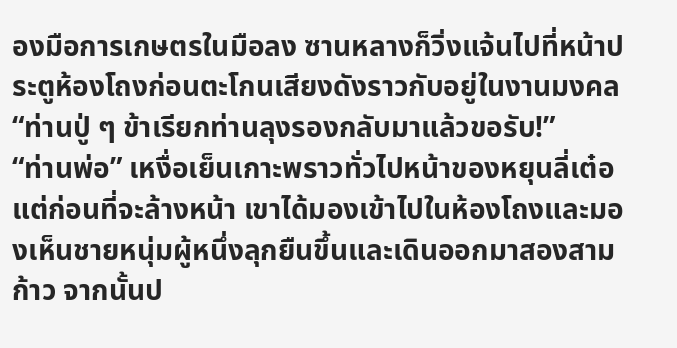องมือการเกษตรในมือลง ซานหลางก็วิ่งแจ้นไปที่หน้าประตูห้องโถงก่อนตะโกนเสียงดังราวกับอยู่ในงานมงคล “ท่านปู่ ๆ ข้าเรียกท่านลุงรองกลับมาแล้วขอรับ!”
“ท่านพ่อ” เหงื่อเย็นเกาะพราวทั่วไปหน้าของหยุนลี่เต๋อ แต่ก่อนที่จะล้างหน้า เขาได้มองเข้าไปในห้องโถงและมองเห็นชายหนุ่มผู้หนึ่งลุกยืนขึ้นและเดินออกมาสองสามก้าว จากนั้นป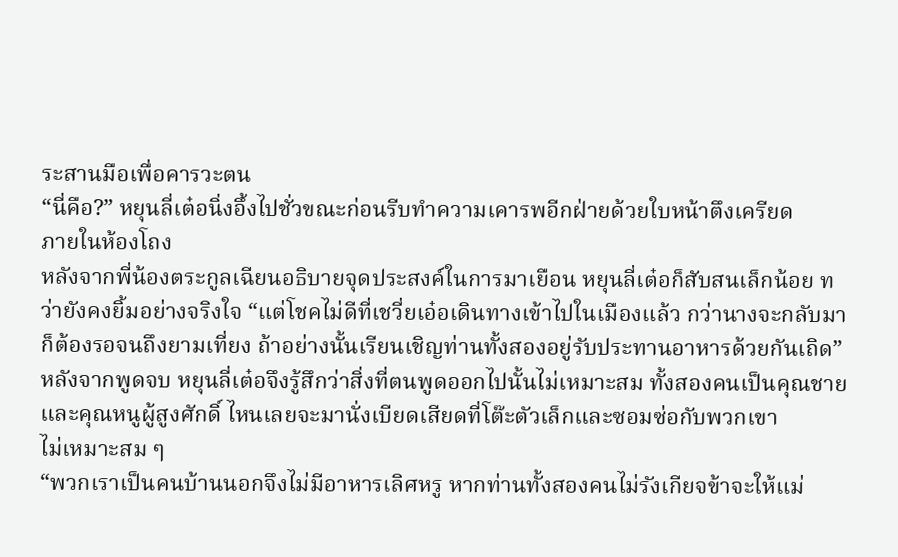ระสานมือเพื่อคารวะตน
“นี่คือ?” หยุนลี่เต๋อนิ่งอึ้งไปชั่วขณะก่อนรีบทำความเคารพอีกฝ่ายด้วยใบหน้าตึงเครียด
ภายในห้องโถง
หลังจากพี่น้องตระกูลเฉียนอธิบายจุดประสงค์ในการมาเยือน หยุนลี่เต๋อก็สับสนเล็กน้อย ทว่ายังคงยิ้มอย่างจริงใจ “แต่โชคไม่ดีที่เชวี่ยเอ๋อเดินทางเข้าไปในเมืองแล้ว กว่านางจะกลับมาก็ต้องรอจนถึงยามเที่ยง ถ้าอย่างนั้นเรียนเชิญท่านทั้งสองอยู่รับประทานอาหารด้วยกันเถิด”
หลังจากพูดจบ หยุนลี่เต๋อจึงรู้สึกว่าสิ่งที่ตนพูดออกไปนั้นไม่เหมาะสม ทั้งสองคนเป็นคุณชายและคุณหนูผู้สูงศักดิ์ ไหนเลยจะมานั่งเบียดเสียดที่โต๊ะตัวเล็กและซอมซ่อกับพวกเขา
ไม่เหมาะสม ๆ
“พวกเราเป็นคนบ้านนอกจึงไม่มีอาหารเลิศหรู หากท่านทั้งสองคนไม่รังเกียจข้าจะให้แม่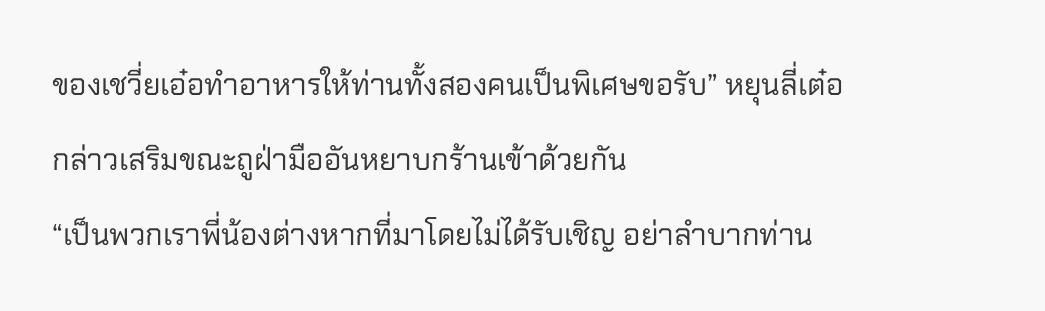ของเชวี่ยเอ๋อทำอาหารให้ท่านทั้งสองคนเป็นพิเศษขอรับ” หยุนลี่เต๋อกล่าวเสริมขณะถูฝ่ามืออันหยาบกร้านเข้าด้วยกัน
“เป็นพวกเราพี่น้องต่างหากที่มาโดยไม่ได้รับเชิญ อย่าลำบากท่าน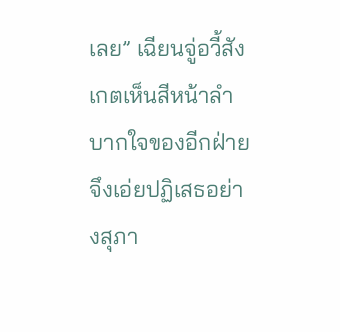เลย” เฉียนจู่อวี้สังเกตเห็นสีหน้าลำบากใจของอีกฝ่ายจึงเอ่ยปฏิเสธอย่างสุภา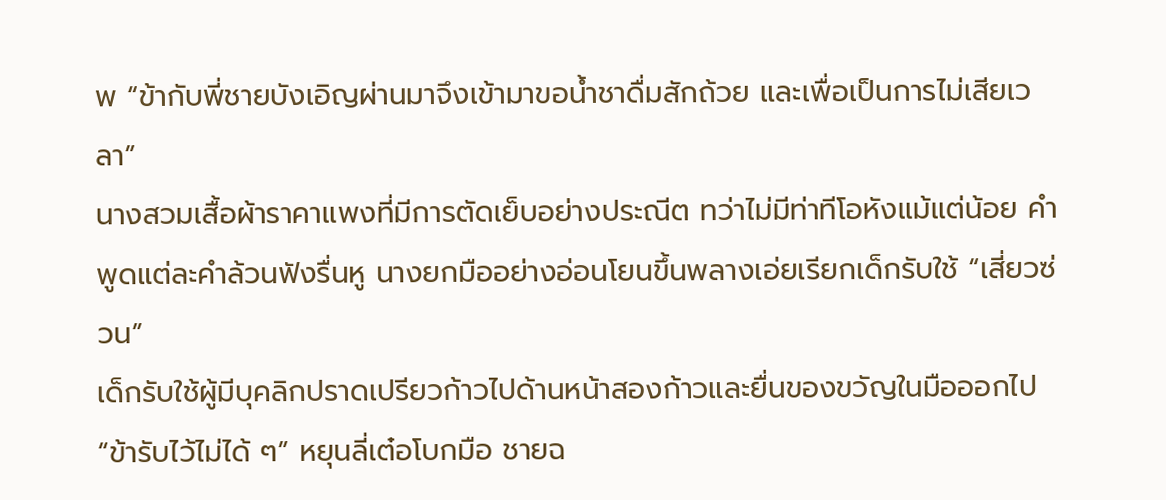พ “ข้ากับพี่ชายบังเอิญผ่านมาจึงเข้ามาขอน้ำชาดื่มสักถ้วย และเพื่อเป็นการไม่เสียเวลา”
นางสวมเสื้อผ้าราคาแพงที่มีการตัดเย็บอย่างประณีต ทว่าไม่มีท่าทีโอหังแม้แต่น้อย คำพูดแต่ละคำล้วนฟังรื่นหู นางยกมืออย่างอ่อนโยนขึ้นพลางเอ่ยเรียกเด็กรับใช้ “เสี่ยวซ่วน”
เด็กรับใช้ผู้มีบุคลิกปราดเปรียวก้าวไปด้านหน้าสองก้าวและยื่นของขวัญในมือออกไป
“ข้ารับไว้ไม่ได้ ๆ” หยุนลี่เต๋อโบกมือ ชายฉ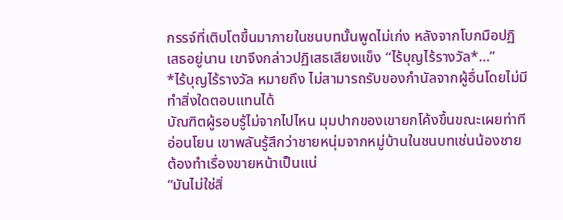กรรจ์ที่เติบโตขึ้นมาภายในชนบทนั้นพูดไม่เก่ง หลังจากโบกมือปฏิเสธอยู่นาน เขาจึงกล่าวปฏิเสธเสียงแข็ง “ไร้บุญไร้รางวัล*…”
*ไร้บุญไร้รางวัล หมายถึง ไม่สามารถรับของกำนัลจากผู้อื่นโดยไม่มีทำสิ่งใดตอบแทนได้
บัณฑิตผู้รอบรู้ไม่จากไปไหน มุมปากของเขายกโค้งขึ้นขณะเผยท่าทีอ่อนโยน เขาพลันรู้สึกว่าชายหนุ่มจากหมู่บ้านในชนบทเช่นน้องชายต้องทำเรื่องขายหน้าเป็นแน่
“มันไม่ใช่สิ่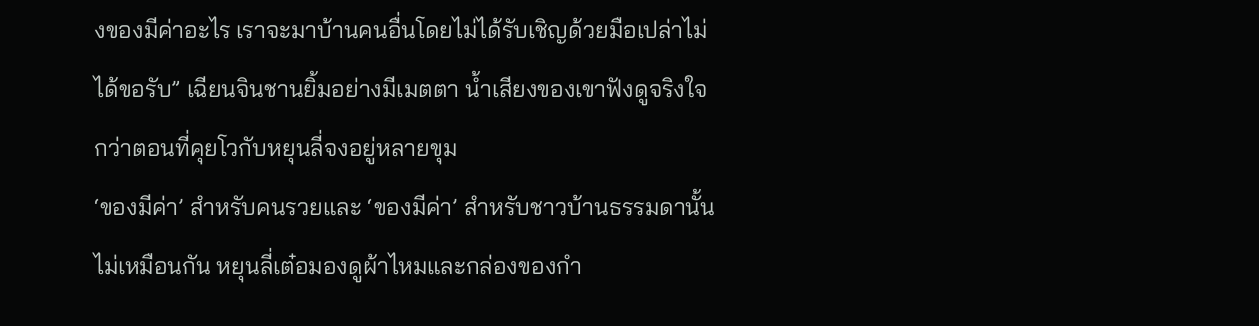งของมีค่าอะไร เราจะมาบ้านคนอื่นโดยไม่ได้รับเชิญด้วยมือเปล่าไม่ได้ขอรับ” เฉียนจินชานยิ้มอย่างมีเมตตา น้ำเสียงของเขาฟังดูจริงใจกว่าตอนที่คุยโวกับหยุนลี่จงอยู่หลายขุม
‘ของมีค่า’ สำหรับคนรวยและ ‘ของมีค่า’ สำหรับชาวบ้านธรรมดานั้นไม่เหมือนกัน หยุนลี่เต๋อมองดูผ้าไหมและกล่องของกำ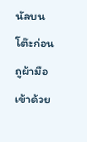นัลบนโต๊ะก่อนถูผ้ามือเข้าด้วย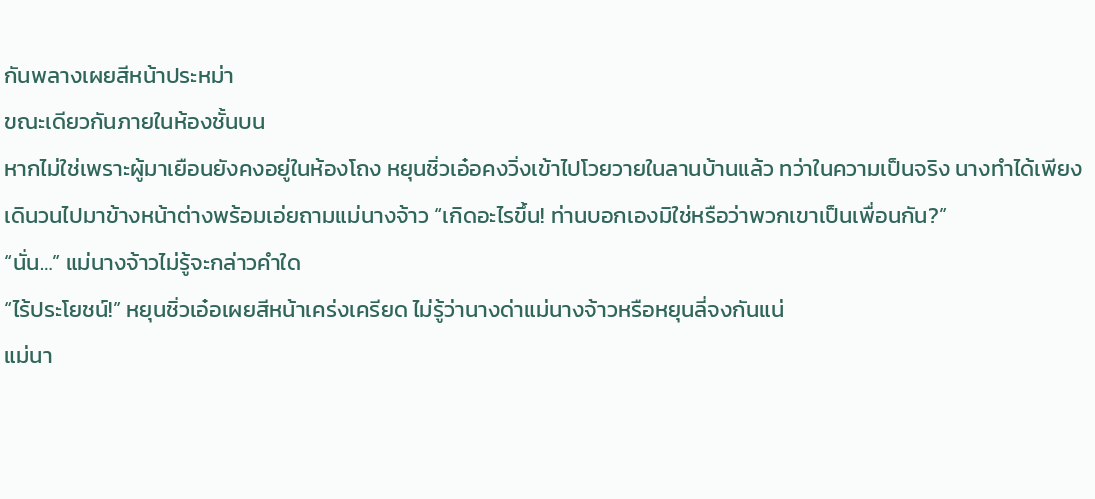กันพลางเผยสีหน้าประหม่า
ขณะเดียวกันภายในห้องชั้นบน
หากไม่ใช่เพราะผู้มาเยือนยังคงอยู่ในห้องโถง หยุนชิ่วเอ๋อคงวิ่งเข้าไปโวยวายในลานบ้านแล้ว ทว่าในความเป็นจริง นางทำได้เพียงเดินวนไปมาข้างหน้าต่างพร้อมเอ่ยถามแม่นางจ้าว “เกิดอะไรขึ้น! ท่านบอกเองมิใช่หรือว่าพวกเขาเป็นเพื่อนกัน?”
“นั่น…” แม่นางจ้าวไม่รู้จะกล่าวคำใด
“ไร้ประโยชน์!” หยุนชิ่วเอ๋อเผยสีหน้าเคร่งเครียด ไม่รู้ว่านางด่าแม่นางจ้าวหรือหยุนลี่จงกันแน่
แม่นา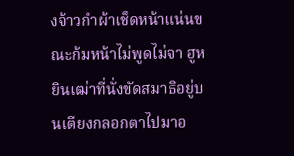งจ้าวกำผ้าเช็ดหน้าแน่นขณะก้มหน้าไม่พูดไม่จา ฮูหยินเฒ่าที่นั่งขัดสมาธิอยู่บนเตียงกลอกตาไปมาอ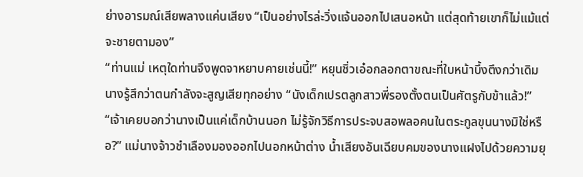ย่างอารมณ์เสียพลางแค่นเสียง “เป็นอย่างไรล่ะวิ่งแจ้นออกไปเสนอหน้า แต่สุดท้ายเขาก็ไม่แม้แต่จะชายตามอง”
“ท่านแม่ เหตุใดท่านจึงพูดจาหยาบคายเช่นนี้!” หยุนชิ่วเอ๋อกลอกตาขณะที่ใบหน้าบึ้งตึงกว่าเดิม นางรู้สึกว่าตนกำลังจะสูญเสียทุกอย่าง “นังเด็กเปรตลูกสาวพี่รองตั้งตนเป็นศัตรูกับข้าแล้ว!”
“เจ้าเคยบอกว่านางเป็นแค่เด็กบ้านนอก ไม่รู้จักวิธีการประจบสอพลอคนในตระกูลขุนนางมิใช่หรือ?” แม่นางจ้าวชำเลืองมองออกไปนอกหน้าต่าง น้ำเสียงอันเฉียบคมของนางแฝงไปด้วยความยุ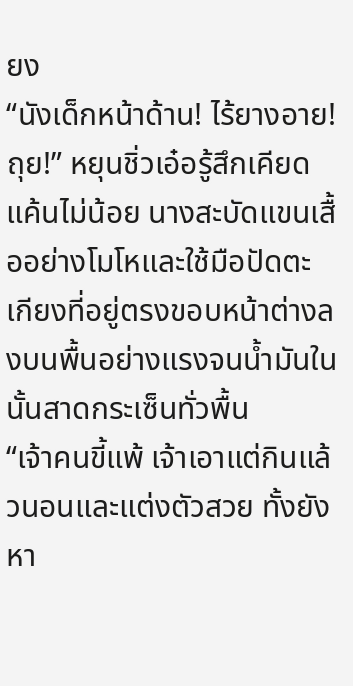ยง
“นังเด็กหน้าด้าน! ไร้ยางอาย! ถุย!” หยุนชิ่วเอ๋อรู้สึกเคียดแค้นไม่น้อย นางสะบัดแขนเสื้ออย่างโมโหและใช้มือปัดตะเกียงที่อยู่ตรงขอบหน้าต่างลงบนพื้นอย่างแรงจนน้ำมันในนั้นสาดกระเซ็นทั่วพื้น
“เจ้าคนขี้แพ้ เจ้าเอาแต่กินแล้วนอนและแต่งตัวสวย ทั้งยังหา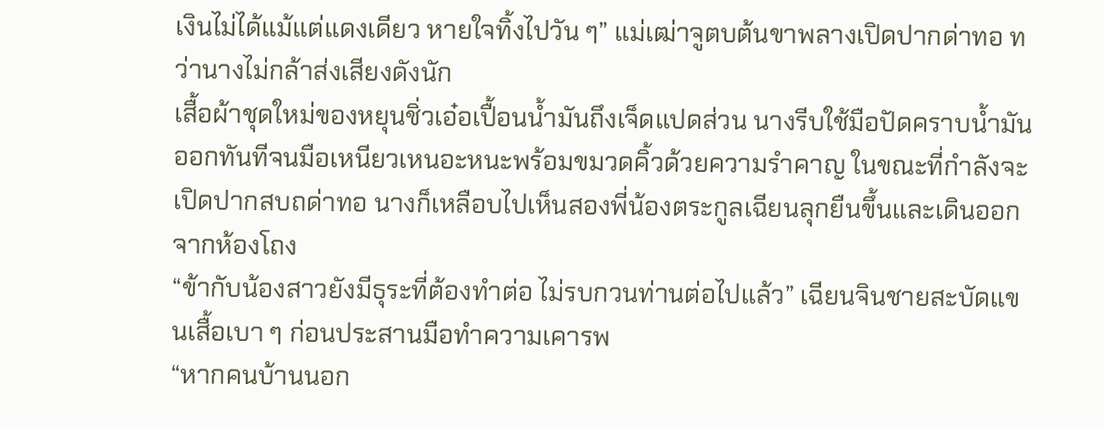เงินไม่ได้แม้แต่แดงเดียว หายใจทิ้งไปวัน ๆ” แม่เฒ่าจูตบต้นขาพลางเปิดปากด่าทอ ทว่านางไม่กล้าส่งเสียงดังนัก
เสื้อผ้าชุดใหม่ของหยุนชิ่วเอ๋อเปื้อนน้ำมันถึงเจ็ดแปดส่วน นางรีบใช้มือปัดคราบน้ำมันออกทันทีจนมือเหนียวเหนอะหนะพร้อมขมวดคิ้วด้วยความรำคาญ ในขณะที่กำลังจะเปิดปากสบถด่าทอ นางก็เหลือบไปเห็นสองพี่น้องตระกูลเฉียนลุกยืนขึ้นและเดินออกจากห้องโถง
“ข้ากับน้องสาวยังมีธุระที่ต้องทำต่อ ไม่รบกวนท่านต่อไปแล้ว” เฉียนจินชายสะบัดแขนเสื้อเบา ๆ ก่อนประสานมือทำความเคารพ
“หากคนบ้านนอก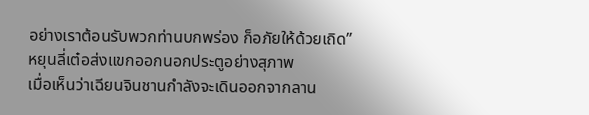อย่างเราต้อนรับพวกท่านบกพร่อง ก็อภัยให้ด้วยเถิด” หยุนลี่เต๋อส่งแขกออกนอกประตูอย่างสุภาพ
เมื่อเห็นว่าเฉียนจินชานกำลังจะเดินออกจากลาน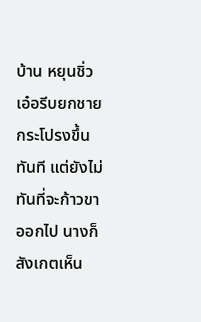บ้าน หยุนชิ่วเอ๋อรีบยกชายกระโปรงขึ้นทันที แต่ยังไม่ทันที่จะก้าวขาออกไป นางก็สังเกตเห็น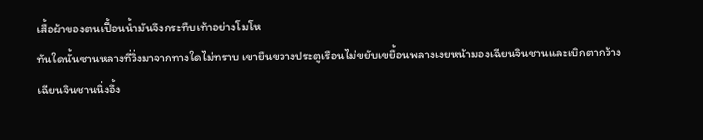เสื้อผ้าของตนเปื้อนน้ำมันจึงกระทืบเท้าอย่างโมโห
ทันใดนั้นซานหลางที่วิ่งมาจากทางใดไม่ทราบ เขายืนขวางประตูเรือนไม่ขยับเขยื้อนพลางเงยหน้ามองเฉียนจินชานและเบิกตากว้าง
เฉียนจินชานนิ่งอึ้ง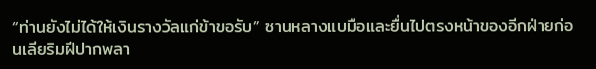“ท่านยังไม่ได้ให้เงินรางวัลแก่ข้าขอรับ” ซานหลางแบมือและยื่นไปตรงหน้าของอีกฝ่ายก่อนเลียริมฝีปากพลา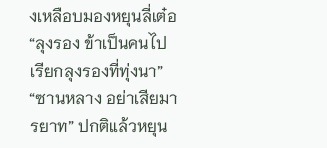งเหลือบมองหยุนลี่เต๋อ “ลุงรอง ข้าเป็นคนไปเรียกลุงรองที่ทุ่งนา”
“ซานหลาง อย่าเสียมารยาท” ปกติแล้วหยุน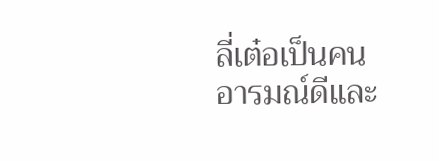ลี่เต๋อเป็นคนอารมณ์ดีและ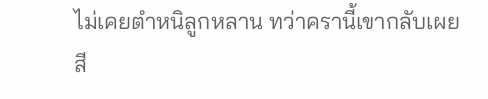ไม่เคยตำหนิลูกหลาน ทว่าครานี้เขากลับเผยสี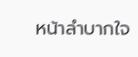หน้าลำบากใจ